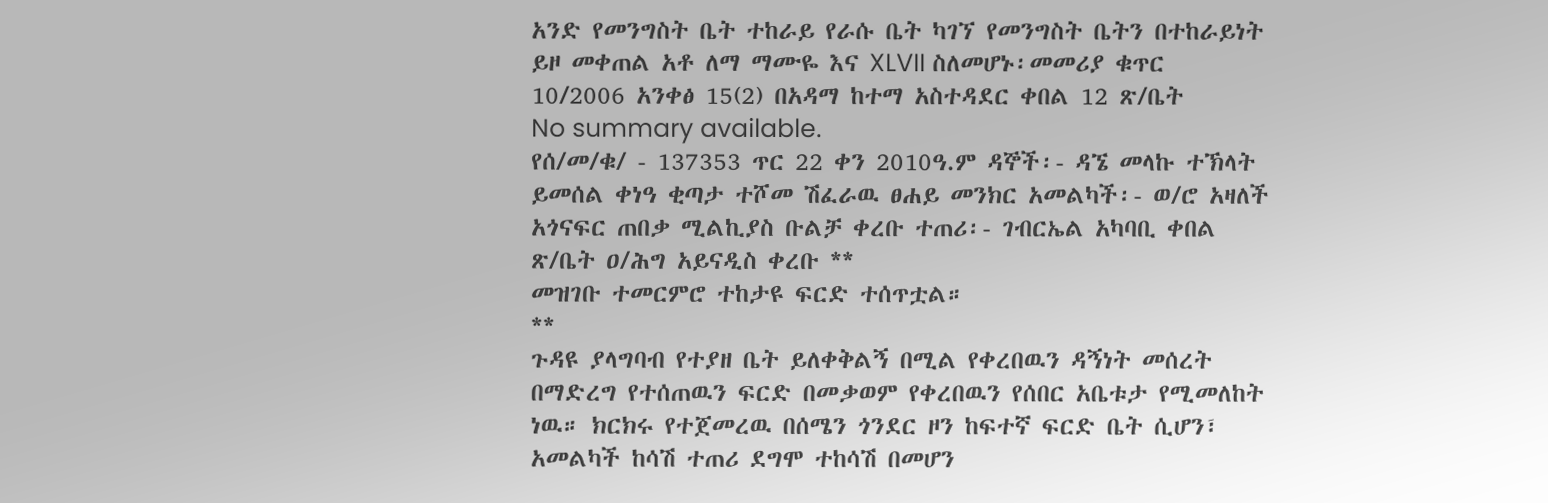አንድ የመንግስት ቤት ተከራይ የራሱ ቤት ካገኘ የመንግስት ቤትን በተከራይነት ይዞ መቀጠል አቶ ለማ ማሙዬ እና XLVII ስለመሆኑ፡መመሪያ ቁጥር 10/2006 አንቀፅ 15(2) በአዳማ ከተማ አስተዳደር ቀበል 12 ጽ/ቤት
No summary available.
የሰ/መ/ቁ/ - 137353 ጥር 22 ቀን 2010ዓ.ም ዳኞች፡- ዳኜ መላኩ ተኽላት ይመሰል ቀነዓ ቂጣታ ተሾመ ሽፈራዉ ፀሐይ መንክር አመልካች፡- ወ/ሮ አዛለች አጎናፍር ጠበቃ ሚልኪያስ ቡልቻ ቀረቡ ተጠሪ፡- ገብርኤል አካባቢ ቀበል ጽ/ቤት ዐ/ሕግ አይናዲስ ቀረቡ **
መዝገቡ ተመርምሮ ተከታዩ ፍርድ ተሰጥቷል።
**
ጉዳዩ ያላግባብ የተያዘ ቤት ይለቀቅልኝ በሚል የቀረበዉን ዳኝነት መሰረት በማድረግ የተሰጠዉን ፍርድ በመቃወም የቀረበዉን የሰበር አቤቱታ የሚመለከት ነዉ። ክርክሩ የተጀመረዉ በሰሜን ጎንደር ዞን ከፍተኛ ፍርድ ቤት ሲሆን፣ አመልካች ከሳሽ ተጠሪ ደግሞ ተከሳሽ በመሆን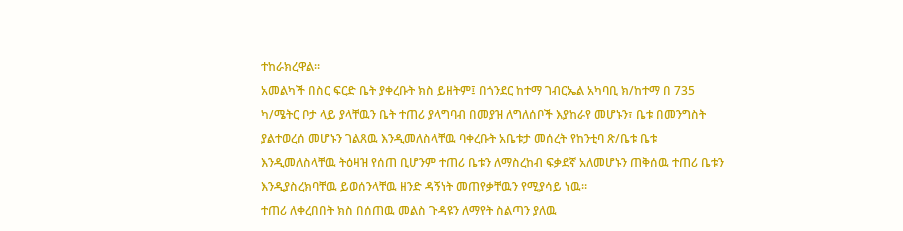ተከራክረዋል።
አመልካች በስር ፍርድ ቤት ያቀረቡት ክስ ይዘትም፤ በጎንደር ከተማ ገብርኤል አካባቢ ክ/ከተማ በ 735 ካ/ሜትር ቦታ ላይ ያላቸዉን ቤት ተጠሪ ያላግባብ በመያዝ ለግለሰቦች እያከራየ መሆኑን፣ ቤቱ በመንግስት ያልተወረሰ መሆኑን ገልጸዉ እንዲመለስላቸዉ ባቀረቡት አቤቱታ መሰረት የከንቲባ ጽ/ቤቱ ቤቱ እንዲመለስላቸዉ ትዕዛዝ የሰጠ ቢሆንም ተጠሪ ቤቱን ለማስረከብ ፍቃደኛ አለመሆኑን ጠቅሰዉ ተጠሪ ቤቱን እንዲያስረክባቸዉ ይወሰንላቸዉ ዘንድ ዳኝነት መጠየቃቸዉን የሚያሳይ ነዉ።
ተጠሪ ለቀረበበት ክስ በሰጠዉ መልስ ጉዳዩን ለማየት ስልጣን ያለዉ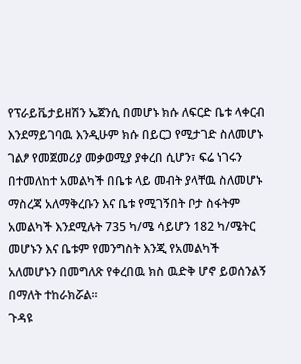የፕራይቬታይዘሽን ኤጀንሲ በመሆኑ ክሱ ለፍርድ ቤቱ ላቀርብ እንደማይገባዉ እንዲሁም ክሱ በይርጋ የሚታገድ ስለመሆኑ ገልፆ የመጀመሪያ መቃወሚያ ያቀረበ ሲሆን፣ ፍሬ ነገሩን በተመለከተ አመልካች በቤቱ ላይ መብት ያላቸዉ ስለመሆኑ ማስረጃ አለማቅረቡን እና ቤቱ የሚገኝበት ቦታ ስፋትም አመልካች እንደሚሉት 735 ካ/ሜ ሳይሆን 182 ካ/ሜትር መሆኑን እና ቤቱም የመንግስት እንጂ የአመልካች አለመሆኑን በመግለጽ የቀረበዉ ክስ ዉድቅ ሆኖ ይወሰንልኝ በማለት ተከራክሯል።
ጉዳዩ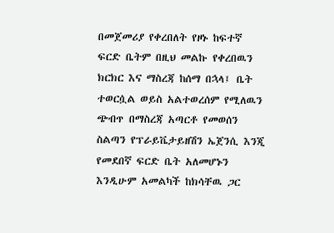በመጀመሪያ የቀረበለት የዞኑ ከፍተኛ ፍርድ ቤትም በዚህ መልኩ የቀረበዉን ክርክር እና ማስረጃ ከሰማ በኋላ፤ ቤት ተወርሷል ወይስ አልተወረሰም የሚለዉን ጭብጥ በማስረጃ አጣርቶ የመወሰን ስልጣን የፕራይቬታይዘሽን ኤጀንሲ እንጂ የመደበኛ ፍርድ ቤት አለመሆኑን እንዲሁም አመልካች ከክሳቸዉ ጋር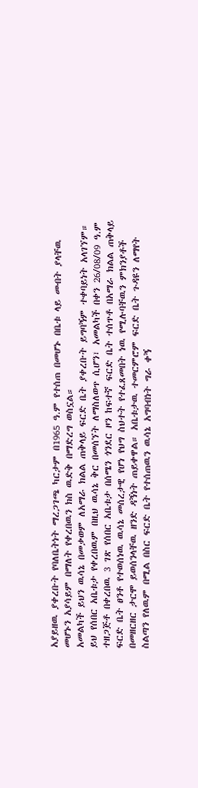አያይዘዉ ያቀረቡት የባለቤትነት ማረጋገጫ ካርታም በ1965 ዓ.ም የተሰጠ በመሆኑ በቤቱ ላይ መብት ያላቸዉ መሆኑን አያሳይም በማለት የቀረበዉን ክስ ዉድቅ በማድረግ ወስኗል።
አመልካች ይህን ዉሳኔ በመቃወም ለአማራ ክልል ጠቅላይ ፍርድ ቤት ያቀረቡት ይግባኝም ተቀባይነት አላገኘም።
ይህ የሰበር አቤቱታ የቀረበዉም በዚህ ዉሳኔ ቅር በመሰኘት ለማስለወጥ ሲሆን፣ አመልካች በቀን 26/08/09 ዓ.ም ተዘጋጅቶ በቀረበዉ 3 ገጽ የሰበር አቤቱታ በሰሜን ጎንደር ዞን ከፍተኛ ፍርድ ቤት ተሰጥቶ በአማራ ክልል ጠቅላይ ፍርድ ቤት ፀንቶ የተወሰነዉ ዉሳኔ መሰረታዊ የሆነ የህግ ስህተት የተፈጸመበት ነዉ የሚሉባቸዉን ምክንያቶች በመዘርዘር ታርሞ ይወሰንላቸዉ ዘንድ ዳኝነት ጠይቀዋል። አቤቱታዉ ተመርምሮም ፍርድ ቤት ጉዳዩን ለማየት ስልጣን የለዉም በሚል በስር ፍርድ ቤት የተሰጠዉን ዉሳኔ አግባብነት ግራ ቀኝ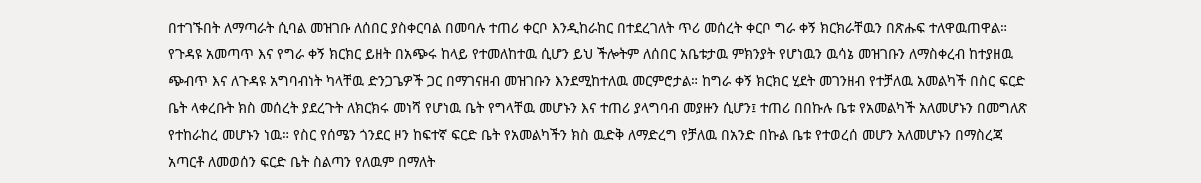በተገኙበት ለማጣራት ሲባል መዝገቡ ለሰበር ያስቀርባል በመባሉ ተጠሪ ቀርቦ እንዲከራከር በተደረገለት ጥሪ መሰረት ቀርቦ ግራ ቀኝ ክርክራቸዉን በጽሑፍ ተለዋዉጠዋል።
የጉዳዩ አመጣጥ እና የግራ ቀኝ ክርክር ይዘት በአጭሩ ከላይ የተመለከተዉ ሲሆን ይህ ችሎትም ለሰበር አቤቱታዉ ምክንያት የሆነዉን ዉሳኔ መዝገቡን ለማስቀረብ ከተያዘዉ ጭብጥ እና ለጉዳዩ አግባብነት ካላቸዉ ድንጋጌዎች ጋር በማገናዘብ መዝገቡን እንደሚከተለዉ መርምሮታል። ከግራ ቀኝ ክርክር ሂደት መገንዘብ የተቻለዉ አመልካች በስር ፍርድ ቤት ላቀረቡት ክስ መሰረት ያደረጉት ለክርክሩ መነሻ የሆነዉ ቤት የግላቸዉ መሆኑን እና ተጠሪ ያላግባብ መያዙን ሲሆን፤ ተጠሪ በበኩሉ ቤቱ የአመልካች አለመሆኑን በመግለጽ የተከራከረ መሆኑን ነዉ። የስር የሰሜን ጎንደር ዞን ከፍተኛ ፍርድ ቤት የአመልካችን ክስ ዉድቅ ለማድረግ የቻለዉ በአንድ በኩል ቤቱ የተወረሰ መሆን አለመሆኑን በማስረጃ አጣርቶ ለመወሰን ፍርድ ቤት ስልጣን የለዉም በማለት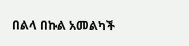በልላ በኩል አመልካች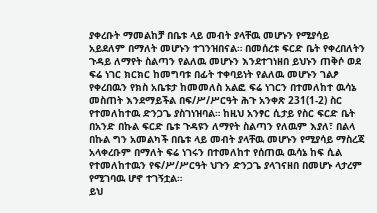ያቀረቡት ማመልከቻ በቤቱ ላይ መብት ያላቸዉ መሆኑን የሚያሳይ አይደለም በማለት መሆኑን ተገንዝበናል። በመሰረቱ ፍርድ ቤት የቀረበለትን ጉዳይ ለማየት ስልጣን የልለዉ መሆኑን እንደተገነዘበ ይህኑን ጠቅሶ ወደ ፍሬ ነገር ክርክር ከመግባቱ በፊት ተቀባይነት የልለዉ መሆኑን ገልፆ የቀረበዉን የክስ አቤቱታ ከመመለስ አልፎ ፍሬ ነገርን በተመለከተ ዉሳኔ መስጠት እንደማይችል በፍ/ሥ/ሥርዓት ሕጉ አንቀጽ 231(1-2) ስር የተመለከተዉ ድንጋጌ ያስገነዝባል። ከዚህ አንፃር ሲታይ የስር ፍርድ ቤት በአንድ በኩል ፍርድ ቤቱ ጉዳዩን ለማየት ስልጣን የለዉም እያለ፣ በልላ በኩል ግን አመልካች በቤቱ ላይ መብት ያላቸዉ መሆኑን የሚያሳይ ማስረጃ አላቀረቡም በማለት ፍሬ ነገሩን በተመለከተ የሰጠዉ ዉሳኔ ከፍ ሲል የተመለከተዉን የፍ/ሥ/ሥርዓት ህጉን ድንጋጌ ያላገናዘበ በመሆኑ ላታረም የሚገባዉ ሆኖ ተገኝቷል።
ይህ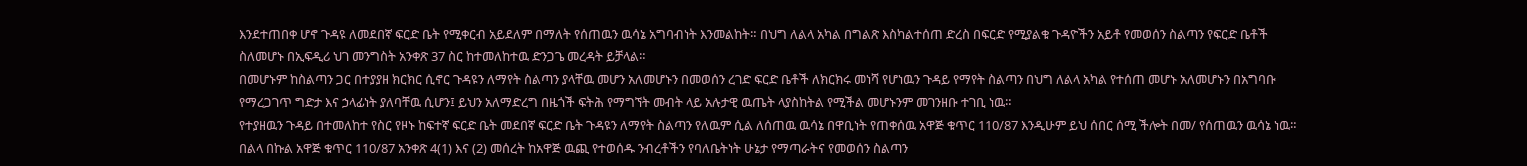እንደተጠበቀ ሆኖ ጉዳዩ ለመደበኛ ፍርድ ቤት የሚቀርብ አይደለም በማለት የሰጠዉን ዉሳኔ አግባብነት እንመልከት። በህግ ለልላ አካል በግልጽ እስካልተሰጠ ድረስ በፍርድ የሚያልቁ ጉዳዮችን አይቶ የመወሰን ስልጣን የፍርድ ቤቶች ስለመሆኑ በኢፍዲሪ ህገ መንግስት አንቀጽ 37 ስር ከተመለከተዉ ድንጋጌ መረዳት ይቻላል።
በመሆኑም ከስልጣን ጋር በተያያዘ ክርክር ሲኖር ጉዳዩን ለማየት ስልጣን ያላቸዉ መሆን አለመሆኑን በመወሰን ረገድ ፍርድ ቤቶች ለክርክሩ መነሻ የሆነዉን ጉዳይ የማየት ስልጣን በህግ ለልላ አካል የተሰጠ መሆኑ አለመሆኑን በአግባቡ የማረጋገጥ ግድታ እና ኃላፊነት ያለባቸዉ ሲሆን፤ ይህን አለማድረግ በዜጎች ፍትሕ የማግኘት መብት ላይ አሉታዊ ዉጤት ላያስከትል የሚችል መሆኑንም መገንዘቡ ተገቢ ነዉ።
የተያዘዉን ጉዳይ በተመለከተ የስር የዞኑ ከፍተኛ ፍርድ ቤት መደበኛ ፍርድ ቤት ጉዳዩን ለማየት ስልጣን የለዉም ሲል ለሰጠዉ ዉሳኔ በዋቢነት የጠቀሰዉ አዋጅ ቁጥር 110/87 እንዲሁም ይህ ሰበር ሰሚ ችሎት በመ/ የሰጠዉን ዉሳኔ ነዉ። በልላ በኩል አዋጅ ቁጥር 110/87 አንቀጽ 4(1) እና (2) መሰረት ከአዋጅ ዉጪ የተወሰዱ ንብረቶችን የባለቤትነት ሁኔታ የማጣራትና የመወሰን ስልጣን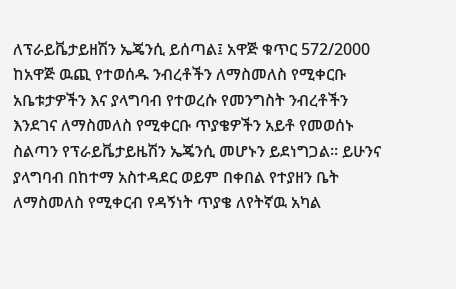ለፕራይቬታይዘሽን ኤጄንሲ ይሰጣል፤ አዋጅ ቁጥር 572/2000 ከአዋጅ ዉጪ የተወሰዱ ንብረቶችን ለማስመለስ የሚቀርቡ አቤቱታዎችን እና ያላግባብ የተወረሱ የመንግስት ንብረቶችን እንደገና ለማስመለስ የሚቀርቡ ጥያቄዎችን አይቶ የመወሰኑ ስልጣን የፕራይቬታይዜሽን ኤጄንሲ መሆኑን ይደነግጋል። ይሁንና ያላግባብ በከተማ አስተዳደር ወይም በቀበል የተያዘን ቤት ለማስመለስ የሚቀርብ የዳኝነት ጥያቄ ለየትኛዉ አካል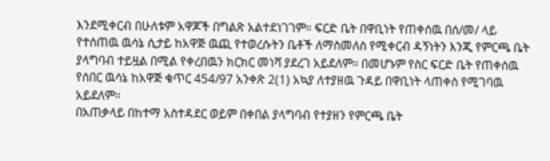እንደሚቀርብ በሁለቱም አዋጆች በግልጽ አልተደነገገም። ፍርድ ቤት በዋቢነት የጠቀሰዉ በሰ/መ/ ላይ የተሰጠዉ ዉሳኔ ሲታይ ከአዋጅ ዉጪ የተወረሱትን ቤቶች ለማስመለስ የሚቀርብ ዳኝነትን እንጂ የምርጫ ቤት ያላግባብ ተይዟል በሚል የቀረበዉን ክርክር መነሻ ያደረገ አይደለም። በመሆኑም የስር ፍርድ ቤት የጠቀሰዉ የሰበር ዉሳኔ ከአዋጅ ቁጥር 454/97 አንቀጽ 2(1) አኳያ ለተያዘዉ ጉዳይ በዋቢነት ላጠቀስ የሚገባዉ አይደለም።
በአጠቃላይ በከተማ አስተዳደር ወይም በቀበል ያላግባብ የተያዘን የምርጫ ቤት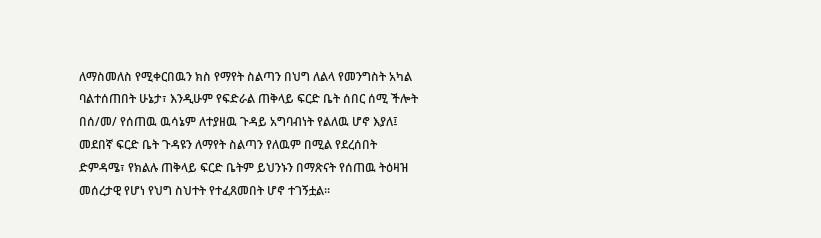ለማስመለስ የሚቀርበዉን ክስ የማየት ስልጣን በህግ ለልላ የመንግስት አካል ባልተሰጠበት ሁኔታ፣ እንዲሁም የፍድራል ጠቅላይ ፍርድ ቤት ሰበር ሰሚ ችሎት በሰ/መ/ የሰጠዉ ዉሳኔም ለተያዘዉ ጉዳይ አግባብነት የልለዉ ሆኖ እያለ፤
መደበኛ ፍርድ ቤት ጉዳዩን ለማየት ስልጣን የለዉም በሚል የደረሰበት ድምዳሜ፣ የክልሉ ጠቅላይ ፍርድ ቤትም ይህንኑን በማጽናት የሰጠዉ ትዕዛዝ መሰረታዊ የሆነ የህግ ስህተት የተፈጸመበት ሆኖ ተገኝቷል።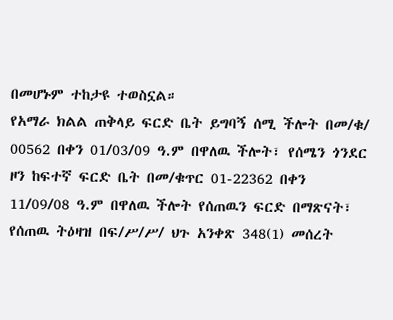በመሆኑም ተከታዩ ተወስኗል።
የአማራ ክልል ጠቅላይ ፍርድ ቤት ይግባኝ ሰሚ ችሎት በመ/ቁ/ 00562 በቀን 01/03/09 ዓ.ም በዋለዉ ችሎት፣ የሰሜን ጎንደር ዞን ከፍተኛ ፍርድ ቤት በመ/ቁጥር 01-22362 በቀን 11/09/08 ዓ.ም በዋለዉ ችሎት የሰጠዉን ፍርድ በማጽናት፣ የሰጠዉ ትዕዛዝ በፍ/ሥ/ሥ/ ህጉ አንቀጽ 348(1) መሰረት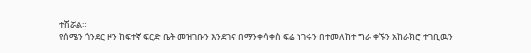ተሽሯል።
የሰሜን ጎንደር ዞን ከፍተኛ ፍርድ ቤት መዝገቡን እንደገና በማንቀሳቀስ ፍሬ ነገሩን በተመለከተ ግራ ቀኙን አከራክሮ ተገቢዉን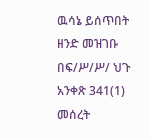ዉሳኔ ይሰጥበት ዘንድ መዝገቡ በፍ/ሥ/ሥ/ ህጉ አንቀጽ 341(1) መሰረት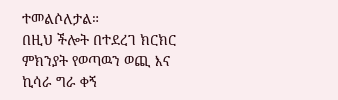ተመልሶለታል።
በዚህ ችሎት በተደረገ ክርክር ምክንያት የወጣዉን ወጪ እና ኪሳራ ግራ ቀኝ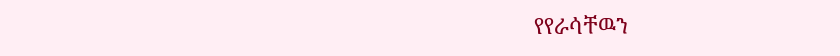የየራሳቸዉን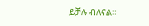ይቻሉ ብለናል።